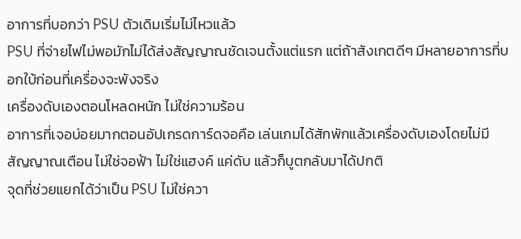อาการที่บอกว่า PSU ตัวเดิมเริ่มไม่ไหวแล้ว
PSU ที่จ่ายไฟไม่พอมักไม่ได้ส่งสัญญาณชัดเจนตั้งแต่แรก แต่ถ้าสังเกตดีๆ มีหลายอาการที่บอกใบ้ก่อนที่เครื่องจะพังจริง
เครื่องดับเองตอนโหลดหนัก ไม่ใช่ความร้อน
อาการที่เจอบ่อยมากตอนอัปเกรดการ์ดจอคือ เล่นเกมได้สักพักแล้วเครื่องดับเองโดยไม่มีสัญญาณเตือน ไม่ใช่จอฟ้า ไม่ใช่แฮงค์ แค่ดับ แล้วก็บูตกลับมาได้ปกติ
จุดที่ช่วยแยกได้ว่าเป็น PSU ไม่ใช่ควา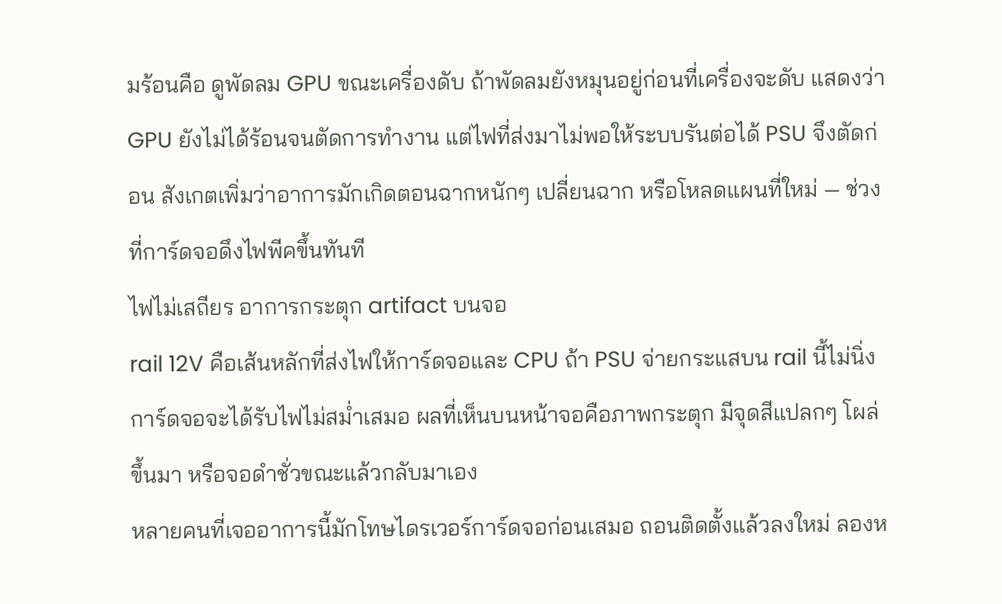มร้อนคือ ดูพัดลม GPU ขณะเครื่องดับ ถ้าพัดลมยังหมุนอยู่ก่อนที่เครื่องจะดับ แสดงว่า GPU ยังไม่ได้ร้อนจนตัดการทำงาน แต่ไฟที่ส่งมาไม่พอให้ระบบรันต่อได้ PSU จึงตัดก่อน สังเกตเพิ่มว่าอาการมักเกิดตอนฉากหนักๆ เปลี่ยนฉาก หรือโหลดแผนที่ใหม่ — ช่วงที่การ์ดจอดึงไฟพีคขึ้นทันที
ไฟไม่เสถียร อาการกระตุก artifact บนจอ
rail 12V คือเส้นหลักที่ส่งไฟให้การ์ดจอและ CPU ถ้า PSU จ่ายกระแสบน rail นี้ไม่นิ่ง การ์ดจอจะได้รับไฟไม่สม่ำเสมอ ผลที่เห็นบนหน้าจอคือภาพกระตุก มีจุดสีแปลกๆ โผล่ขึ้นมา หรือจอดำชั่วขณะแล้วกลับมาเอง
หลายคนที่เจออาการนี้มักโทษไดรเวอร์การ์ดจอก่อนเสมอ ถอนติดตั้งแล้วลงใหม่ ลองห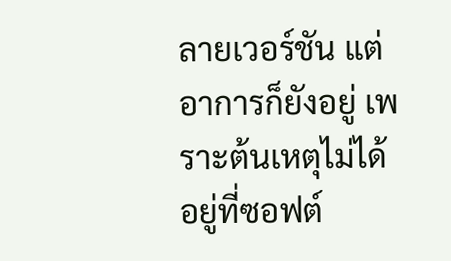ลายเวอร์ชัน แต่อาการก็ยังอยู่ เพราะต้นเหตุไม่ได้อยู่ที่ซอฟต์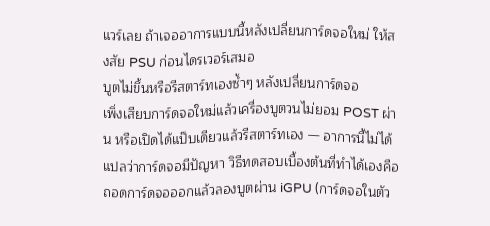แวร์เลย ถ้าเจออาการแบบนี้หลังเปลี่ยนการ์ดจอใหม่ ให้สงสัย PSU ก่อนไดรเวอร์เสมอ
บูตไม่ขึ้นหรือรีสตาร์ทเองซ้ำๆ หลังเปลี่ยนการ์ดจอ
เพิ่งเสียบการ์ดจอใหม่แล้วเครื่องบูตวนไม่ยอม POST ผ่าน หรือเปิดได้แป๊บเดียวแล้วรีสตาร์ทเอง — อาการนี้ไม่ได้แปลว่าการ์ดจอมีปัญหา วิธีทดสอบเบื้องต้นที่ทำได้เองคือ ถอดการ์ดจอออกแล้วลองบูตผ่าน iGPU (การ์ดจอในตัว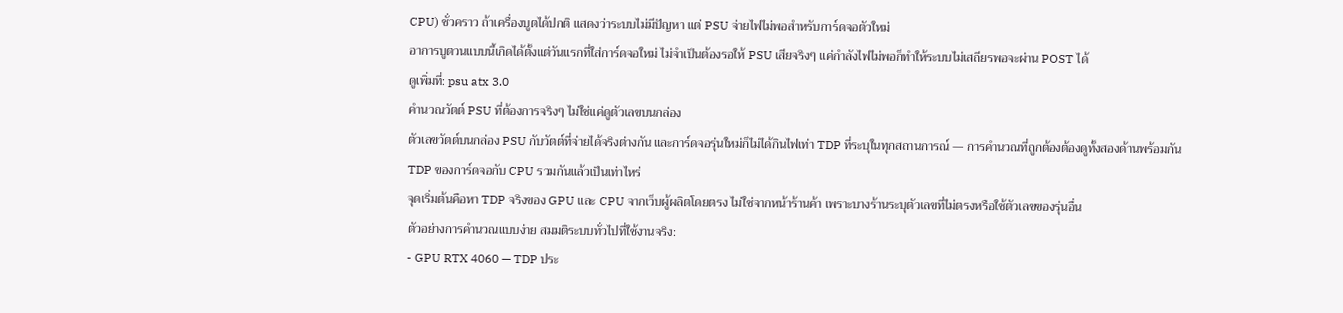CPU) ชั่วคราว ถ้าเครื่องบูตได้ปกติ แสดงว่าระบบไม่มีปัญหา แต่ PSU จ่ายไฟไม่พอสำหรับการ์ดจอตัวใหม่
อาการบูตวนแบบนี้เกิดได้ตั้งแต่วันแรกที่ใส่การ์ดจอใหม่ ไม่จำเป็นต้องรอให้ PSU เสียจริงๆ แค่กำลังไฟไม่พอก็ทำให้ระบบไม่เสถียรพอจะผ่าน POST ได้
ดูเพิ่มที่: psu atx 3.0
คำนวณวัตต์ PSU ที่ต้องการจริงๆ ไม่ใช่แค่ดูตัวเลขบนกล่อง
ตัวเลขวัตต์บนกล่อง PSU กับวัตต์ที่จ่ายได้จริงต่างกัน และการ์ดจอรุ่นใหม่ก็ไม่ได้กินไฟเท่า TDP ที่ระบุในทุกสถานการณ์ — การคำนวณที่ถูกต้องต้องดูทั้งสองด้านพร้อมกัน
TDP ของการ์ดจอกับ CPU รวมกันแล้วเป็นเท่าไหร่
จุดเริ่มต้นคือหา TDP จริงของ GPU และ CPU จากเว็บผู้ผลิตโดยตรง ไม่ใช่จากหน้าร้านค้า เพราะบางร้านระบุตัวเลขที่ไม่ตรงหรือใช้ตัวเลขของรุ่นอื่น
ตัวอย่างการคำนวณแบบง่าย สมมติระบบทั่วไปที่ใช้งานจริง:
- GPU RTX 4060 — TDP ประ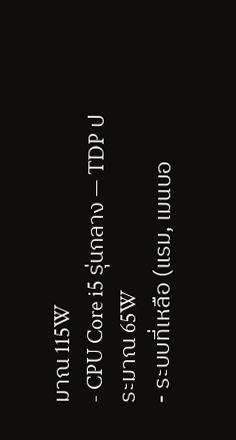มาณ 115W
- CPU Core i5 รุ่นกลาง — TDP ประมาณ 65W
- ระบบที่เหลือ (แรม, เมนบอ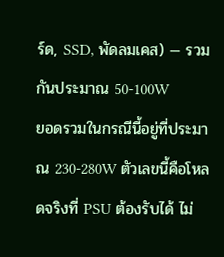ร์ด, SSD, พัดลมเคส) — รวมกันประมาณ 50-100W
ยอดรวมในกรณีนี้อยู่ที่ประมาณ 230-280W ตัวเลขนี้คือโหลดจริงที่ PSU ต้องรับได้ ไม่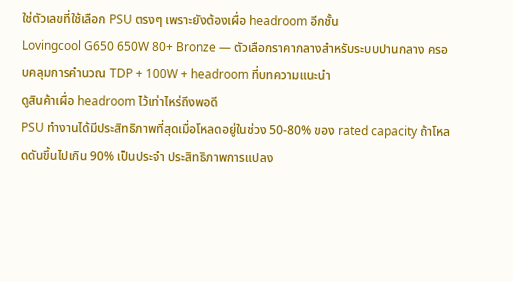ใช่ตัวเลขที่ใช้เลือก PSU ตรงๆ เพราะยังต้องเผื่อ headroom อีกชั้น
Lovingcool G650 650W 80+ Bronze — ตัวเลือกราคากลางสำหรับระบบปานกลาง ครอบคลุมการคำนวณ TDP + 100W + headroom ที่บทความแนะนำ
ดูสินค้าเผื่อ headroom ไว้เท่าไหร่ถึงพอดี
PSU ทำงานได้มีประสิทธิภาพที่สุดเมื่อโหลดอยู่ในช่วง 50-80% ของ rated capacity ถ้าโหลดดันขึ้นไปเกิน 90% เป็นประจำ ประสิทธิภาพการแปลง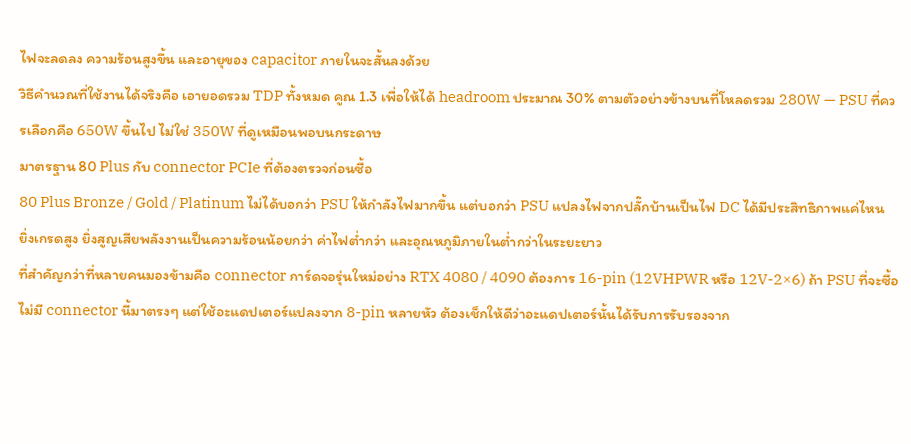ไฟจะลดลง ความร้อนสูงขึ้น และอายุของ capacitor ภายในจะสั้นลงด้วย
วิธีคำนวณที่ใช้งานได้จริงคือ เอายอดรวม TDP ทั้งหมด คูณ 1.3 เพื่อให้ได้ headroom ประมาณ 30% ตามตัวอย่างข้างบนที่โหลดรวม 280W — PSU ที่ควรเลือกคือ 650W ขึ้นไป ไม่ใช่ 350W ที่ดูเหมือนพอบนกระดาษ
มาตรฐาน 80 Plus กับ connector PCIe ที่ต้องตรวจก่อนซื้อ
80 Plus Bronze / Gold / Platinum ไม่ได้บอกว่า PSU ให้กำลังไฟมากขึ้น แต่บอกว่า PSU แปลงไฟจากปลั๊กบ้านเป็นไฟ DC ได้มีประสิทธิภาพแค่ไหน ยิ่งเกรดสูง ยิ่งสูญเสียพลังงานเป็นความร้อนน้อยกว่า ค่าไฟต่ำกว่า และอุณหภูมิภายในต่ำกว่าในระยะยาว
ที่สำคัญกว่าที่หลายคนมองข้ามคือ connector การ์ดจอรุ่นใหม่อย่าง RTX 4080 / 4090 ต้องการ 16-pin (12VHPWR หรือ 12V-2×6) ถ้า PSU ที่จะซื้อไม่มี connector นี้มาตรงๆ แต่ใช้อะแดปเตอร์แปลงจาก 8-pin หลายหัว ต้องเช็กให้ดีว่าอะแดปเตอร์นั้นได้รับการรับรองจาก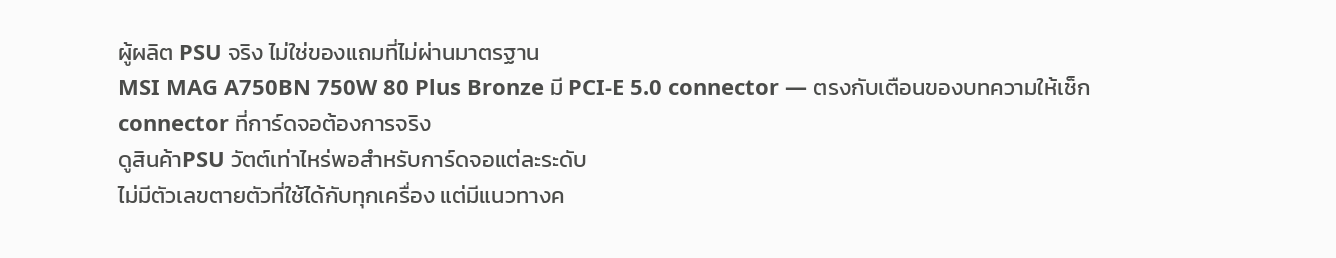ผู้ผลิต PSU จริง ไม่ใช่ของแถมที่ไม่ผ่านมาตรฐาน
MSI MAG A750BN 750W 80 Plus Bronze มี PCI-E 5.0 connector — ตรงกับเตือนของบทความให้เช็ก connector ที่การ์ดจอต้องการจริง
ดูสินค้าPSU วัตต์เท่าไหร่พอสำหรับการ์ดจอแต่ละระดับ
ไม่มีตัวเลขตายตัวที่ใช้ได้กับทุกเครื่อง แต่มีแนวทางค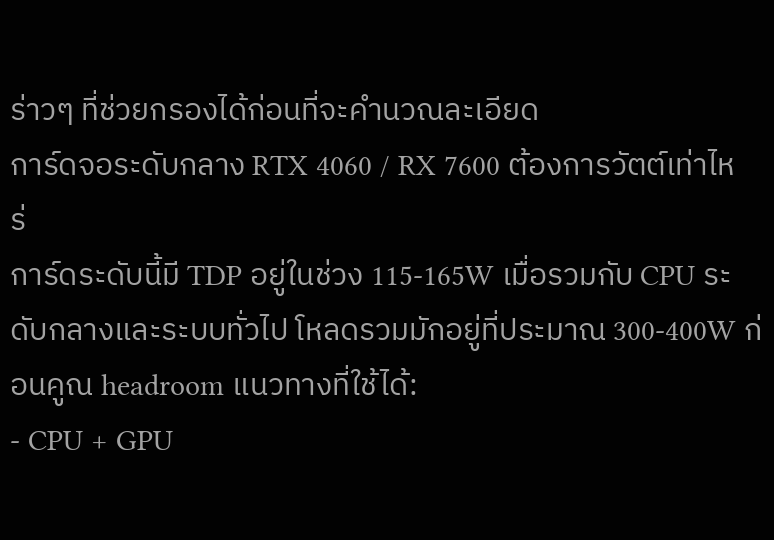ร่าวๆ ที่ช่วยกรองได้ก่อนที่จะคำนวณละเอียด
การ์ดจอระดับกลาง RTX 4060 / RX 7600 ต้องการวัตต์เท่าไหร่
การ์ดระดับนี้มี TDP อยู่ในช่วง 115-165W เมื่อรวมกับ CPU ระดับกลางและระบบทั่วไป โหลดรวมมักอยู่ที่ประมาณ 300-400W ก่อนคูณ headroom แนวทางที่ใช้ได้:
- CPU + GPU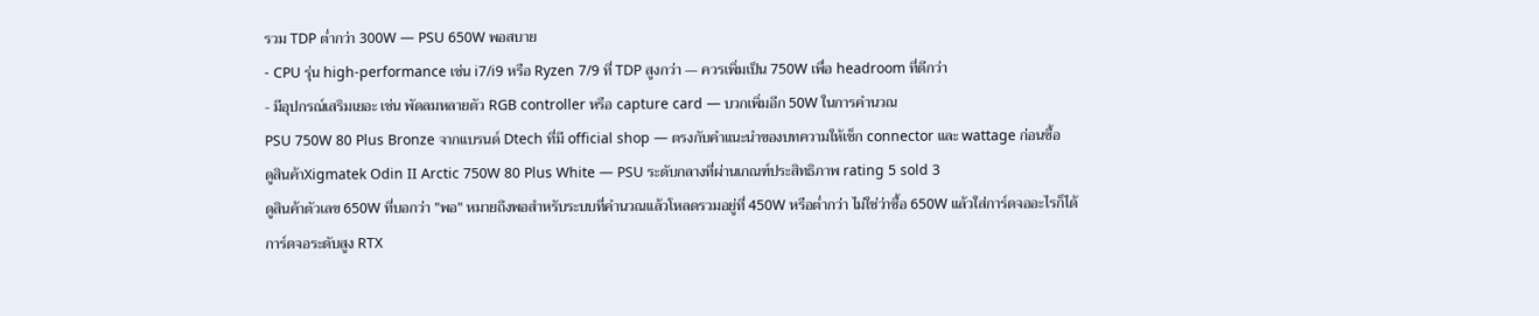รวม TDP ต่ำกว่า 300W — PSU 650W พอสบาย
- CPU รุ่น high-performance เช่น i7/i9 หรือ Ryzen 7/9 ที่ TDP สูงกว่า — ควรเพิ่มเป็น 750W เพื่อ headroom ที่ดีกว่า
- มีอุปกรณ์เสริมเยอะ เช่น พัดลมหลายตัว RGB controller หรือ capture card — บวกเพิ่มอีก 50W ในการคำนวณ
PSU 750W 80 Plus Bronze จากแบรนด์ Dtech ที่มี official shop — ตรงกับคำแนะนำของบทความให้เช็ก connector และ wattage ก่อนซื้อ
ดูสินค้าXigmatek Odin II Arctic 750W 80 Plus White — PSU ระดับกลางที่ผ่านเกณฑ์ประสิทธิภาพ rating 5 sold 3
ดูสินค้าตัวเลข 650W ที่บอกว่า "พอ" หมายถึงพอสำหรับระบบที่คำนวณแล้วโหลดรวมอยู่ที่ 450W หรือต่ำกว่า ไม่ใช่ว่าซื้อ 650W แล้วใส่การ์ดจออะไรก็ได้
การ์ดจอระดับสูง RTX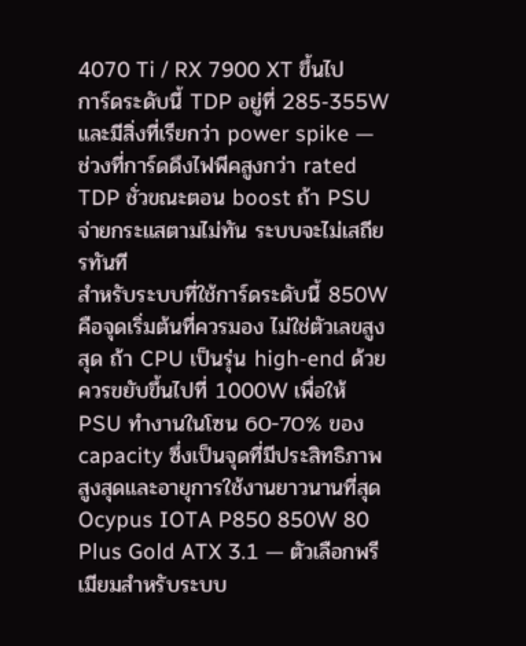4070 Ti / RX 7900 XT ขึ้นไป
การ์ดระดับนี้ TDP อยู่ที่ 285-355W และมีสิ่งที่เรียกว่า power spike — ช่วงที่การ์ดดึงไฟพีคสูงกว่า rated TDP ชั่วขณะตอน boost ถ้า PSU จ่ายกระแสตามไม่ทัน ระบบจะไม่เสถียรทันที
สำหรับระบบที่ใช้การ์ดระดับนี้ 850W คือจุดเริ่มต้นที่ควรมอง ไม่ใช่ตัวเลขสูงสุด ถ้า CPU เป็นรุ่น high-end ด้วยควรขยับขึ้นไปที่ 1000W เพื่อให้ PSU ทำงานในโซน 60-70% ของ capacity ซึ่งเป็นจุดที่มีประสิทธิภาพสูงสุดและอายุการใช้งานยาวนานที่สุด
Ocypus IOTA P850 850W 80 Plus Gold ATX 3.1 — ตัวเลือกพรีเมียมสำหรับระบบ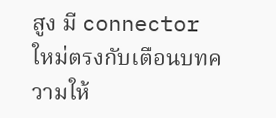สูง มี connector ใหม่ตรงกับเตือนบทความให้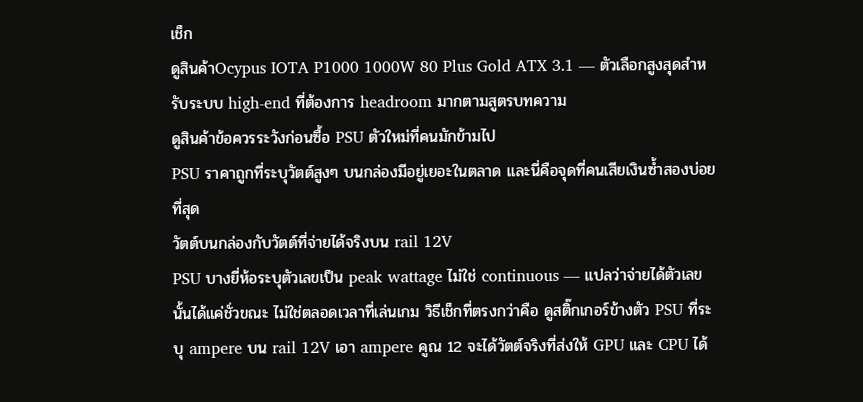เช็ก
ดูสินค้าOcypus IOTA P1000 1000W 80 Plus Gold ATX 3.1 — ตัวเลือกสูงสุดสำหรับระบบ high-end ที่ต้องการ headroom มากตามสูตรบทความ
ดูสินค้าข้อควรระวังก่อนซื้อ PSU ตัวใหม่ที่คนมักข้ามไป
PSU ราคาถูกที่ระบุวัตต์สูงๆ บนกล่องมีอยู่เยอะในตลาด และนี่คือจุดที่คนเสียเงินซ้ำสองบ่อยที่สุด
วัตต์บนกล่องกับวัตต์ที่จ่ายได้จริงบน rail 12V
PSU บางยี่ห้อระบุตัวเลขเป็น peak wattage ไม่ใช่ continuous — แปลว่าจ่ายได้ตัวเลขนั้นได้แค่ชั่วขณะ ไม่ใช่ตลอดเวลาที่เล่นเกม วิธีเช็กที่ตรงกว่าคือ ดูสติ๊กเกอร์ข้างตัว PSU ที่ระบุ ampere บน rail 12V เอา ampere คูณ 12 จะได้วัตต์จริงที่ส่งให้ GPU และ CPU ได้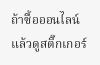ถ้าซื้อออนไลน์แล้วดูสติ๊กเกอร์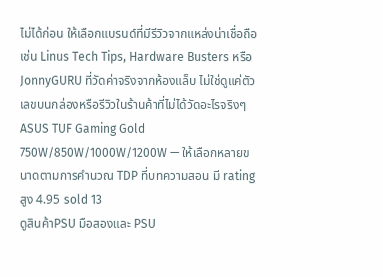ไม่ได้ก่อน ให้เลือกแบรนด์ที่มีรีวิวจากแหล่งน่าเชื่อถือ เช่น Linus Tech Tips, Hardware Busters หรือ JonnyGURU ที่วัดค่าจริงจากห้องแล็บ ไม่ใช่ดูแค่ตัวเลขบนกล่องหรือรีวิวในร้านค้าที่ไม่ได้วัดอะไรจริงๆ
ASUS TUF Gaming Gold 750W/850W/1000W/1200W — ให้เลือกหลายขนาดตามการคำนวณ TDP ที่บทความสอน มี rating สูง 4.95 sold 13
ดูสินค้าPSU มือสองและ PSU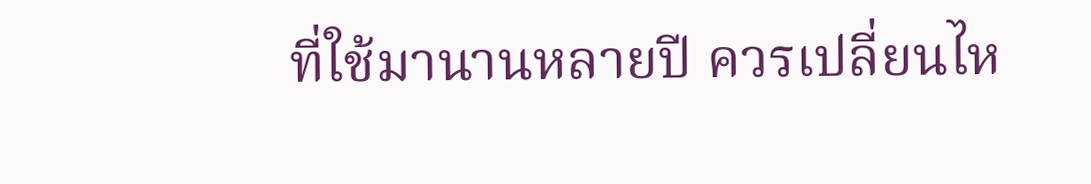ที่ใช้มานานหลายปี ควรเปลี่ยนไห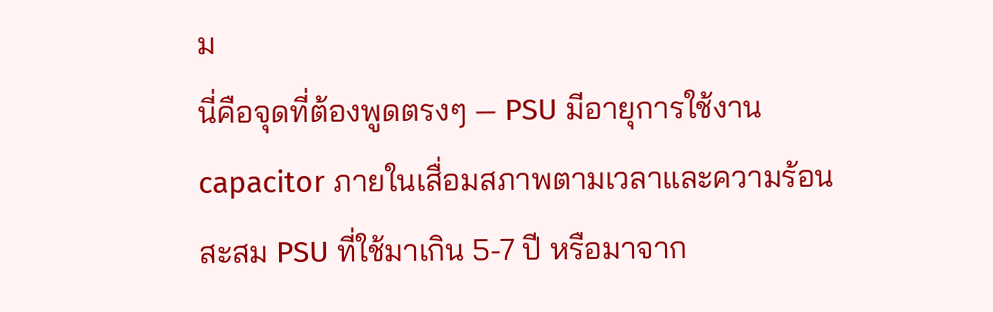ม
นี่คือจุดที่ต้องพูดตรงๆ — PSU มีอายุการใช้งาน capacitor ภายในเสื่อมสภาพตามเวลาและความร้อนสะสม PSU ที่ใช้มาเกิน 5-7 ปี หรือมาจาก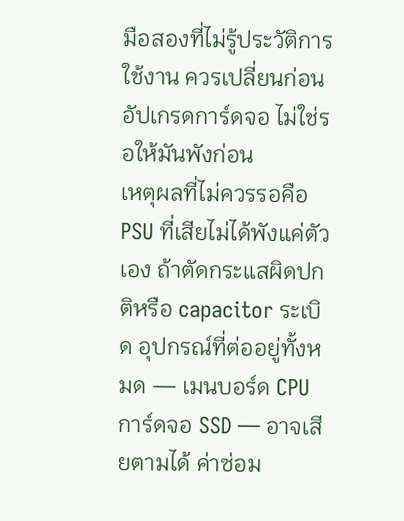มือสองที่ไม่รู้ประวัติการใช้งาน ควรเปลี่ยนก่อนอัปเกรดการ์ดจอ ไม่ใช่รอให้มันพังก่อน
เหตุผลที่ไม่ควรรอคือ PSU ที่เสียไม่ได้พังแค่ตัวเอง ถ้าตัดกระแสผิดปกติหรือ capacitor ระเบิด อุปกรณ์ที่ต่ออยู่ทั้งหมด — เมนบอร์ด CPU การ์ดจอ SSD — อาจเสียตามได้ ค่าซ่อม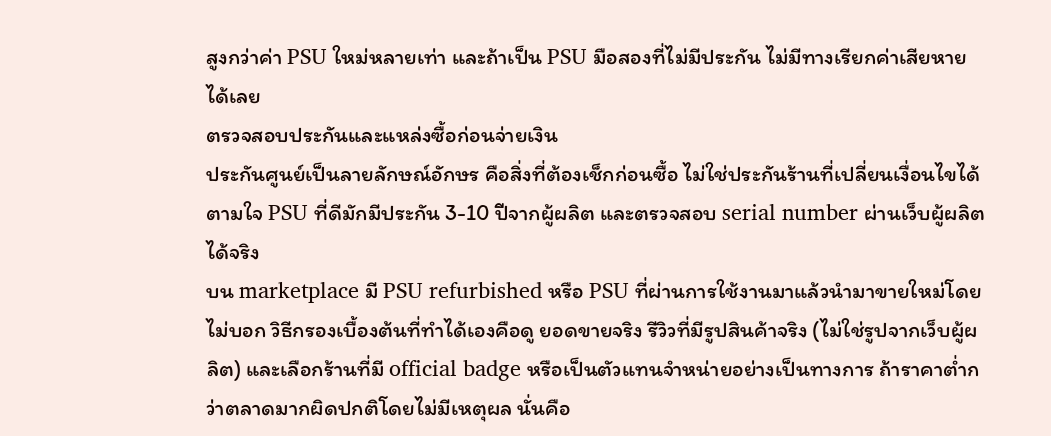สูงกว่าค่า PSU ใหม่หลายเท่า และถ้าเป็น PSU มือสองที่ไม่มีประกัน ไม่มีทางเรียกค่าเสียหายได้เลย
ตรวจสอบประกันและแหล่งซื้อก่อนจ่ายเงิน
ประกันศูนย์เป็นลายลักษณ์อักษร คือสิ่งที่ต้องเช็กก่อนซื้อ ไม่ใช่ประกันร้านที่เปลี่ยนเงื่อนไขได้ตามใจ PSU ที่ดีมักมีประกัน 3-10 ปีจากผู้ผลิต และตรวจสอบ serial number ผ่านเว็บผู้ผลิตได้จริง
บน marketplace มี PSU refurbished หรือ PSU ที่ผ่านการใช้งานมาแล้วนำมาขายใหม่โดยไม่บอก วิธีกรองเบื้องต้นที่ทำได้เองคือดู ยอดขายจริง รีวิวที่มีรูปสินค้าจริง (ไม่ใช่รูปจากเว็บผู้ผลิต) และเลือกร้านที่มี official badge หรือเป็นตัวแทนจำหน่ายอย่างเป็นทางการ ถ้าราคาต่ำกว่าตลาดมากผิดปกติโดยไม่มีเหตุผล นั่นคือ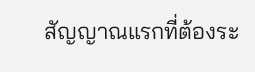สัญญาณแรกที่ต้องระ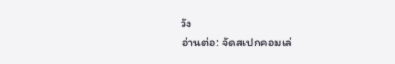วัง
อ่านต่อ: จัดสเปกคอมเล่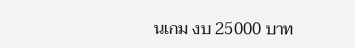นเกม งบ 25000 บาท